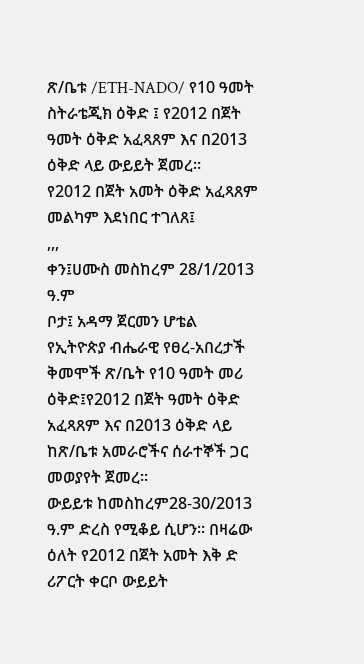ጽ/ቤቱ /ETH-NADO/ የ10 ዓመት ስትራቴጂክ ዕቅድ ፤ የ2012 በጀት ዓመት ዕቅድ አፈጻጸም እና በ2013 ዕቅድ ላይ ውይይት ጀመረ፡፡
የ2012 በጀት አመት ዕቅድ አፈጻጸም መልካም እደነበር ተገለጸ፤
,,,
ቀን፤ሀሙስ መስከረም 28/1/2013 ዓ.ም
ቦታ፤ አዳማ ጀርመን ሆቴል
የኢትዮጵያ ብሔራዊ የፀረ-አበረታች ቅመሞች ጽ/ቤት የ10 ዓመት መሪ ዕቅድ፤የ2012 በጀት ዓመት ዕቅድ አፈጻጸም እና በ2013 ዕቅድ ላይ ከጽ/ቤቱ አመራሮችና ሰራተኞች ጋር መወያየት ጀመረ፡፡
ውይይቱ ከመስከረም28-30/2013 ዓ.ም ድረስ የሚቆይ ሲሆን፡፡ በዛሬው ዕለት የ2012 በጀት አመት እቅ ድ ሪፖርት ቀርቦ ውይይት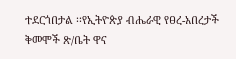ተደርጎበታል ፡፡የኢትዮጵያ ብሔራዊ የፀረ-አበረታች ቅመሞች ጽ/ቤት ዋና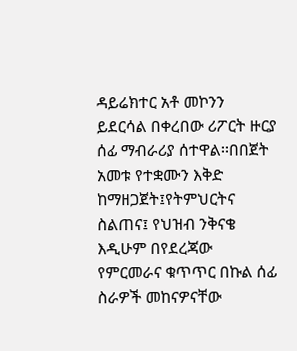ዳይሬክተር አቶ መኮንን ይደርሳል በቀረበው ሪፖርት ዙርያ ሰፊ ማብራሪያ ሰተዋል፡፡በበጀት አመቱ የተቋሙን እቅድ ከማዘጋጀት፤የትምህርትና ስልጠና፤ የህዝብ ንቅናቄ እዲሁም በየደረጃው የምርመራና ቁጥጥር በኩል ሰፊ ስራዎች መከናዎናቸው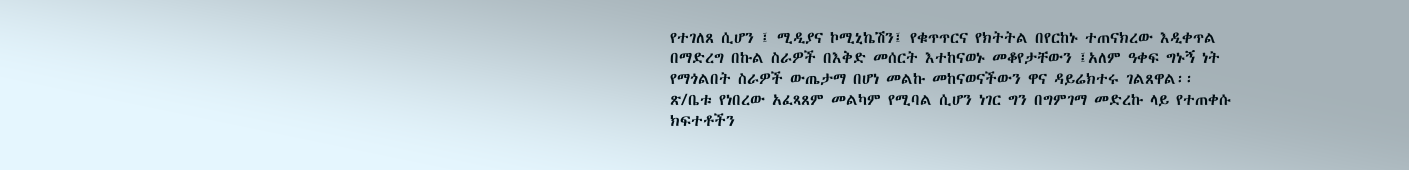የተገለጸ ሲሆን ፤ ሚዲያና ኮሚኒኬሽን፤ የቁጥጥርና የክትትል በየርከኑ ተጠናክረው እዲቀጥል በማድረግ በኩል ስራዎች በእቅድ መሰርት እተከናወኑ መቆየታቸውን ፤አለም ዓቀፍ ግኑኝ ነት የማጎልበት ስራዎች ውጤታማ በሆነ መልኩ መከናወናችውን ዋና ዳይሬክተሩ ገልጸዋል፡፡
ጽ/ቤቱ የነበረው አፈጻጸም መልካም የሚባል ሲሆን ነገር ግን በግምገማ መድረኩ ላይ የተጠቀሱ ክፍተቶችን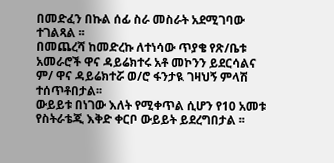በመድፈን በኩል ሰፊ ስራ መስራት አደሚገባው ተገልጻል ፡፡
በመጨረሻ ከመድረኩ ለተነሳው ጥያቄ የጽ/ቤቱ አመራሮች ዋና ዳይሬክተሩ አቶ መኮንን ይደርሳልና ም/ ዋና ዳይሬክተሯ ወ/ሮ ፋንታዪ ገዛህኝ ምላሽ ተሰጥቶበታል፡፡
ውይይቱ በነገው እለት የሚቀጥል ሲሆን የ10 አመቱ የስትራቴጂ እቅድ ቀርቦ ውይይት ይደረግበታል ፡፡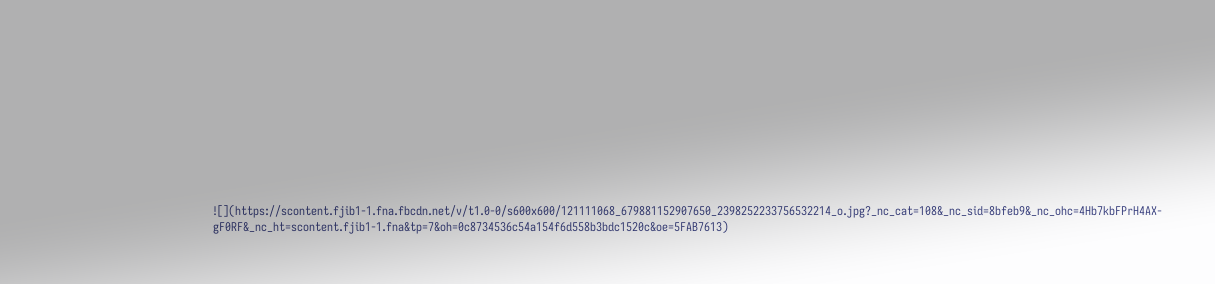![](https://scontent.fjib1-1.fna.fbcdn.net/v/t1.0-0/s600x600/121111068_679881152907650_2398252233756532214_o.jpg?_nc_cat=108&_nc_sid=8bfeb9&_nc_ohc=4Hb7kbFPrH4AX-gF0RF&_nc_ht=scontent.fjib1-1.fna&tp=7&oh=0c8734536c54a154f6d558b3bdc1520c&oe=5FAB7613)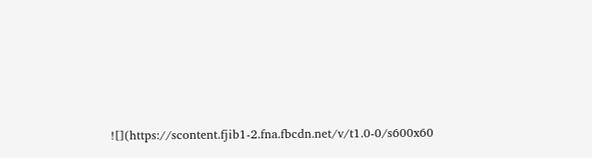![](https://scontent.fjib1-2.fna.fbcdn.net/v/t1.0-0/s600x60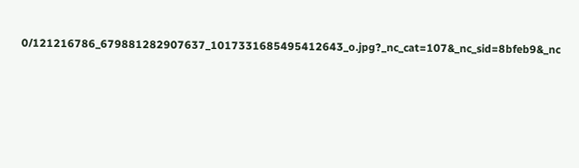0/121216786_679881282907637_1017331685495412643_o.jpg?_nc_cat=107&_nc_sid=8bfeb9&_nc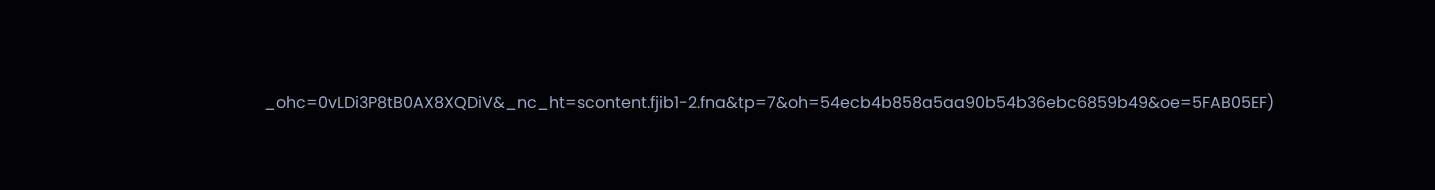_ohc=0vLDi3P8tB0AX8XQDiV&_nc_ht=scontent.fjib1-2.fna&tp=7&oh=54ecb4b858a5aa90b54b36ebc6859b49&oe=5FAB05EF)